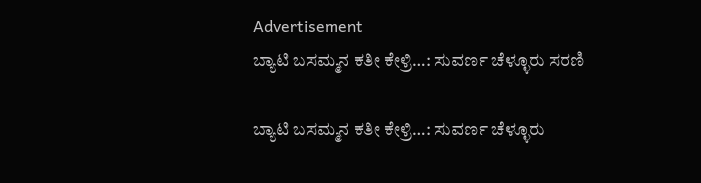Advertisement
ಬ್ಯಾಟಿ ಬಸಮ್ಮನ ಕತೀ ಕೇಳ್ರಿ…: ಸುವರ್ಣ ಚೆಳ್ಳೂರು ಸರಣಿ

ಬ್ಯಾಟಿ ಬಸಮ್ಮನ ಕತೀ ಕೇಳ್ರಿ…: ಸುವರ್ಣ ಚೆಳ್ಳೂರು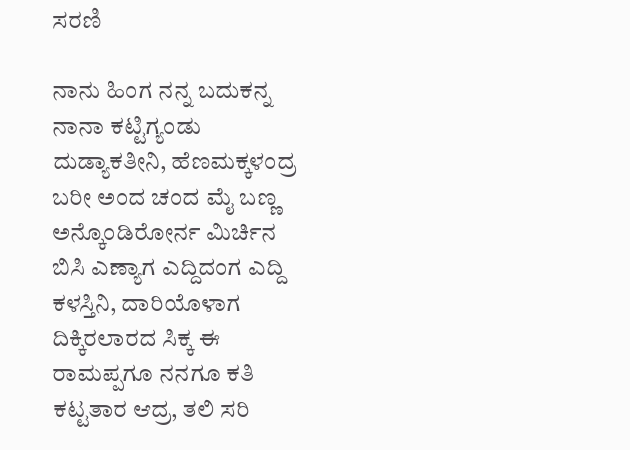ಸರಣಿ

ನಾನು ಹಿಂಗ ನನ್ನ ಬದುಕನ್ನ ನಾನಾ ಕಟ್ಟಿಗ್ಯಂಡು ದುಡ್ಯಾಕತೀನಿ, ಹೆಣಮಕ್ಕಳಂದ್ರ ಬರೀ ಅಂದ ಚಂದ ಮೈ ಬಣ್ಣ ಅನ್ಕೊಂಡಿರೋರ್ನ ಮಿರ್ಚಿನ ಬಿಸಿ ಎಣ್ಯಾಗ ಎದ್ದಿದಂಗ ಎದ್ದಿ ಕಳಸ್ತಿನಿ, ದಾರಿಯೊಳಾಗ ದಿಕ್ಕಿರಲಾರದ ಸಿಕ್ಕ ಈ ರಾಮಪ್ಪಗೂ ನನಗೂ ಕತಿ ಕಟ್ಟತಾರ ಆದ್ರ, ತಲಿ ಸರಿ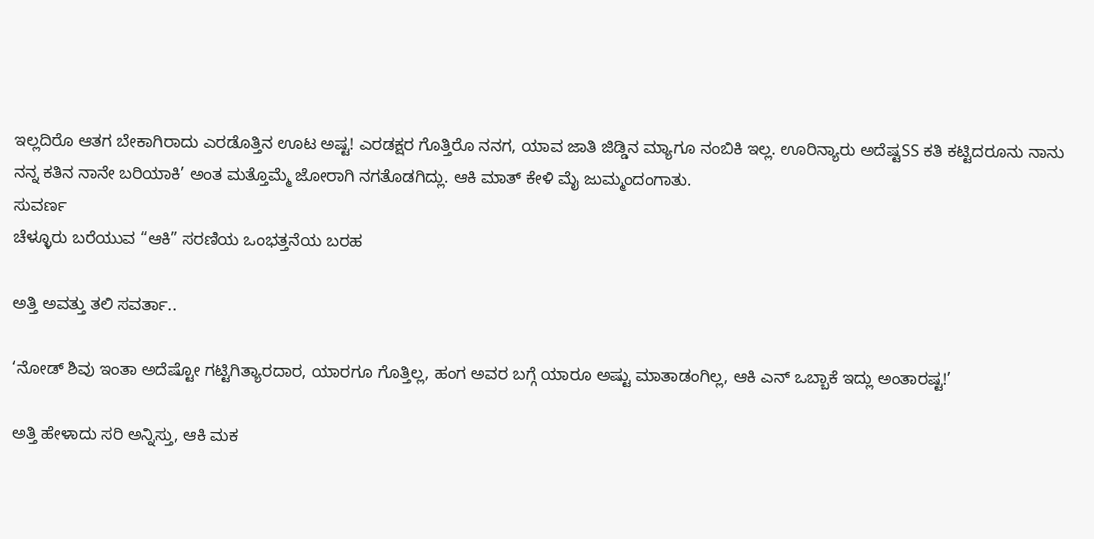ಇಲ್ಲದಿರೊ ಆತಗ ಬೇಕಾಗಿರಾದು ಎರಡೊತ್ತಿನ ಊಟ ಅಷ್ಟ! ಎರಡಕ್ಷರ ಗೊತ್ತಿರೊ ನನಗ, ಯಾವ ಜಾತಿ ಜಿಡ್ಡಿನ ಮ್ಯಾಗೂ ನಂಬಿಕಿ ಇಲ್ಲ. ಊರಿನ್ಯಾರು ಅದೆಷ್ಟSS ಕತಿ ಕಟ್ಟಿದರೂನು ನಾನು ನನ್ನ ಕತಿನ ನಾನೇ ಬರಿಯಾಕಿ’ ಅಂತ ಮತ್ತೊಮ್ಮೆ ಜೋರಾಗಿ ನಗತೊಡಗಿದ್ಲು. ಆಕಿ ಮಾತ್ ಕೇಳಿ ಮೈ ಜುಮ್ಮಂದಂಗಾತು.
ಸುವರ್ಣ
ಚೆಳ್ಳೂರು ಬರೆಯುವ “ಆಕಿ” ಸರಣಿಯ ಒಂಭತ್ತನೆಯ ಬರಹ

ಅತ್ತಿ ಅವತ್ತು ತಲಿ ಸವರ್ತಾ..

‘ನೋಡ್ ಶಿವು ಇಂತಾ ಅದೆಷ್ಟೋ ಗಟ್ಟಿಗಿತ್ಯಾರದಾರ, ಯಾರಗೂ ಗೊತ್ತಿಲ್ಲ, ಹಂಗ ಅವರ ಬಗ್ಗೆ ಯಾರೂ ಅಷ್ಟು ಮಾತಾಡಂಗಿಲ್ಲ, ಆಕಿ ಎನ್ ಒಬ್ಬಾಕೆ ಇದ್ಲು ಅಂತಾರಷ್ಟ!’

ಅತ್ತಿ ಹೇಳಾದು ಸರಿ ಅನ್ನಿಸ್ತು, ಆಕಿ ಮಕ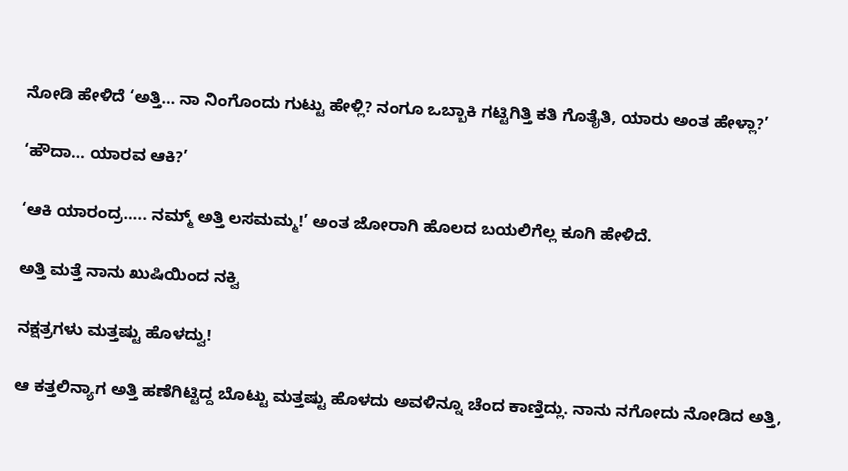ನೋಡಿ ಹೇಳಿದೆ ‘ಅತ್ತಿ… ನಾ ನಿಂಗೊಂದು ಗುಟ್ಟು ಹೇಳ್ಲಿ? ನಂಗೂ ಒಬ್ಬಾಕಿ ಗಟ್ಟಿಗಿತ್ತಿ ಕತಿ ಗೊತೈತಿ, ಯಾರು ಅಂತ ಹೇಳ್ಲಾ?’

‘ಹೌದಾ… ಯಾರವ ಆಕಿ?’

‘ಆಕಿ ಯಾರಂದ್ರ….. ನಮ್ಮ್ ಅತ್ತಿ ಲಸಮಮ್ಮ!’ ಅಂತ ಜೋರಾಗಿ ಹೊಲದ ಬಯಲಿಗೆಲ್ಲ ಕೂಗಿ ಹೇಳಿದೆ.

ಅತ್ತಿ ಮತ್ತೆ ನಾನು ಖುಷಿಯಿಂದ ನಕ್ವಿ

ನಕ್ಷತ್ರಗಳು ಮತ್ತಷ್ಟು ಹೊಳದ್ವು!

ಆ ಕತ್ತಲಿನ್ಯಾಗ ಅತ್ತಿ ಹಣೆಗಿಟ್ಟಿದ್ದ ಬೊಟ್ಟು ಮತ್ತಷ್ಟು ಹೊಳದು ಅವಳಿನ್ನೂ ಚೆಂದ ಕಾಣ್ತಿದ್ಲು. ನಾನು ನಗೋದು ನೋಡಿದ ಅತ್ತಿ,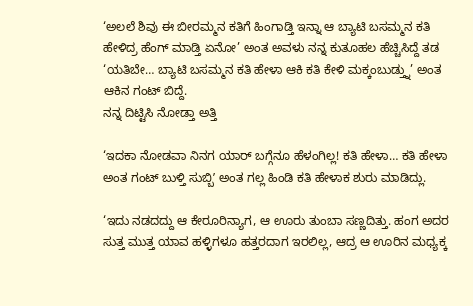‘ಅಲಲೆ ಶಿವು ಈ ಬೀರಮ್ಮನ ಕತಿಗೆ ಹಿಂಗಾಡ್ತಿ ಇನ್ನಾ ಆ ಬ್ಯಾಟಿ ಬಸಮ್ಮನ ಕತಿ ಹೇಳಿದ್ರ ಹೆಂಗ್ ಮಾಡ್ತಿ ಏನೋ’ ಅಂತ ಅವಳು ನನ್ನ ಕುತೂಹಲ ಹೆಚ್ಚಿಸಿದ್ದೆ ತಡ  ‘ಯತಿಬೇ… ಬ್ಯಾಟಿ ಬಸಮ್ಮನ ಕತಿ ಹೇಳಾ ಆಕಿ ಕತಿ ಕೇಳಿ ಮಕ್ಕಂಬುಡ್ತ್ನು’ ಅಂತ ಆಕಿನ ಗಂಟ್ ಬಿದ್ದೆ.
ನನ್ನ ದಿಟ್ಟಿಸಿ ನೋಡ್ತಾ ಅತ್ತಿ

‘ಇದಕಾ ನೋಡವಾ ನಿನಗ ಯಾರ್ ಬಗ್ಗೆನೂ ಹೆಳಂಗಿಲ್ಲ! ಕತಿ ಹೇಳಾ… ಕತಿ ಹೇಳಾ ಅಂತ ಗಂಟ್ ಬುಳ್ತಿ ಸುಬ್ಬಿʼ ಅಂತ ಗಲ್ಲ ಹಿಂಡಿ ಕತಿ ಹೇಳಾಕ ಶುರು ಮಾಡಿದ್ಲು.

‘ಇದು ನಡದದ್ದು ಆ ಕೇರೂರಿನ್ಯಾಗ, ಆ ಊರು ತುಂಬಾ ಸಣ್ಣದಿತ್ತು. ಹಂಗ ಅದರ ಸುತ್ತ ಮುತ್ತ ಯಾವ ಹಳ್ಳಿಗಳೂ ಹತ್ತರದಾಗ ಇರಲಿಲ್ಲ, ಆದ್ರ ಆ ಊರಿನ ಮಧ್ಯಕ್ಕ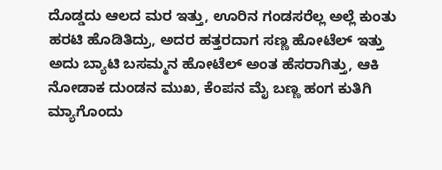ದೊಡ್ಡದು ಆಲದ ಮರ ಇತ್ತು, ಊರಿನ ಗಂಡಸರೆಲ್ಲ ಅಲ್ಲೆ ಕುಂತು ಹರಟಿ ಹೊಡಿತಿದ್ರು, ಅದರ ಹತ್ತರದಾಗ ಸಣ್ಣ ಹೋಟೆಲ್ ಇತ್ತು ಅದು ಬ್ಯಾಟಿ ಬಸಮ್ಮನ ಹೋಟೆಲ್ ಅಂತ ಹೆಸರಾಗಿತ್ತು, ಆಕಿ ನೋಡಾಕ ದುಂಡನ ಮುಖ, ಕೆಂಪನ ಮೈ ಬಣ್ಣ ಹಂಗ ಕುತಿಗಿ ಮ್ಯಾಗೊಂದು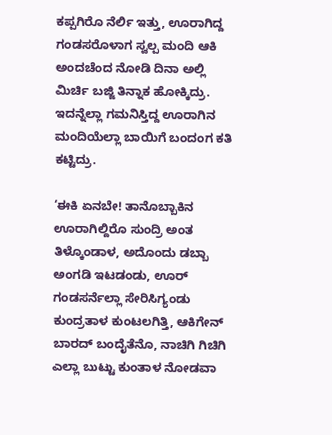ಕಪ್ಪಗಿರೊ ನೆರ್ಲಿ ಇತ್ತು, ಊರಾಗಿದ್ದ ಗಂಡಸರೊಳಾಗ ಸ್ವಲ್ಪ ಮಂದಿ ಆಕಿ ಅಂದಚೆಂದ ನೋಡಿ ದಿನಾ ಅಲ್ಲಿ ಮಿರ್ಚಿ ಬಜ್ಜಿ ತಿನ್ನಾಕ ಹೋಕ್ಕಿದ್ರು. ಇದನ್ನೆಲ್ಲಾ ಗಮನಿಸ್ತಿದ್ದ ಊರಾಗಿನ ಮಂದಿಯೆಲ್ಲಾ ಬಾಯಿಗೆ ಬಂದಂಗ ಕತಿ ಕಟ್ಟಿದ್ರು.

‘ಈಕಿ ಏನಬೇ! ತಾನೊಬ್ಬಾಕಿನ ಊರಾಗಿಲ್ದಿರೊ ಸುಂದ್ರಿ ಅಂತ ತಿಳ್ಕೊಂಡಾಳ, ಅದೊಂದು ಡಬ್ಬಾ ಅಂಗಡಿ ಇಟಡಂಡು, ಊರ್ ಗಂಡಸರ್ನೆಲ್ಲಾ‌ ಸೇರಿಸಿಗ್ಯಂಡು ಕುಂದ್ರತಾಳ ಕುಂಟಲಗಿತ್ತಿ, ಆಕಿಗೇನ್ ಬಾರದ್‌ ಬಂದೈತೆನೊ, ನಾಚಿಗಿ ಗಿಚಿಗಿ ಎಲ್ಲಾ ಬುಟ್ಟು ಕುಂತಾಳ ನೋಡವಾ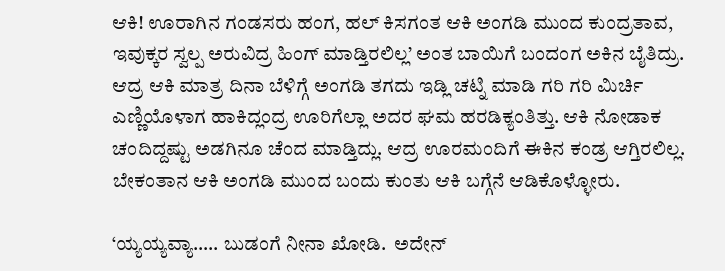ಆಕಿ! ಊರಾಗಿನ ಗಂಡಸರು ಹಂಗ, ಹಲ್ ಕಿಸಗಂತ ಆಕಿ ಅಂಗಡಿ ಮುಂದ ಕುಂದ್ರತಾವ, ಇವುಕ್ಕರ ಸ್ವಲ್ಪ ಅರುವಿದ್ರ ಹಿಂಗ್ ಮಾಡ್ತಿರಲಿಲ್ಲ’ ಅಂತ ಬಾಯಿಗೆ ಬಂದಂಗ ಅಕಿನ ಬೈತಿದ್ರು. ಆದ್ರ ಆಕಿ ಮಾತ್ರ ದಿನಾ ಬೆಳಿಗ್ಗೆ ಅಂಗಡಿ ತಗದು ಇಡ್ಲಿ ಚಟ್ನಿ ಮಾಡಿ ಗರಿ ಗರಿ ಮಿರ್ಚಿ ಎಣ್ಣಿಯೊಳಾಗ ಹಾಕಿದ್ಲಂದ್ರ ಊರಿಗೆಲ್ಲಾ ಅದರ ಘಮ ಹರಡಿಕ್ಯಂತಿತ್ತು. ಆಕಿ ನೋಡಾಕ ಚಂದಿದ್ದಷ್ಟು ಅಡಗಿನೂ ಚೆಂದ ಮಾಡ್ತಿದ್ಲು. ಆದ್ರ ಊರಮಂದಿಗೆ ಈಕಿನ ಕಂಡ್ರ ಆಗ್ತಿರಲಿಲ್ಲ. ಬೇಕಂತಾನ ಆಕಿ ಅಂಗಡಿ ಮುಂದ ಬಂದು ಕುಂತು ಆಕಿ ಬಗ್ಗೆನೆ ಆಡಿಕೊಳ್ಳೋರು.

‘ಯ್ಯಯ್ಯವ್ಯಾ….. ಬುಡಂಗೆ ನೀನಾ ಖೋಡಿ.  ಅದೇನ್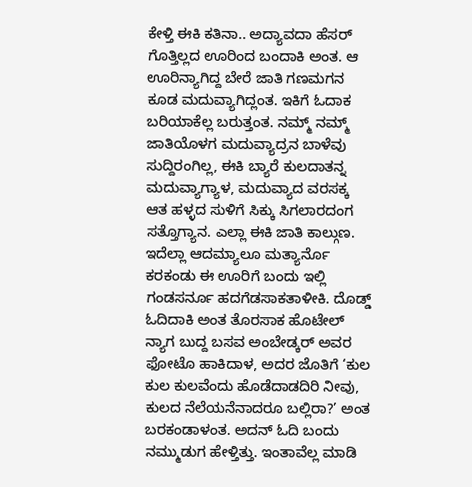ಕೇಳ್ತಿ ಈಕಿ ಕತಿನಾ.. ಅದ್ಯಾವದಾ ಹೆಸರ್ ಗೊತ್ತಿಲ್ಲದ ಊರಿಂದ ಬಂದಾಕಿ ಅಂತ. ಆ ಊರಿನ್ಯಾಗಿದ್ದ ಬೇರೆ ಜಾತಿ ಗಣಮಗನ ಕೂಡ ಮದುವ್ಯಾಗಿದ್ಲಂತ. ಇಕಿಗೆ ಓದಾಕ ಬರಿಯಾಕೆಲ್ಲ ಬರುತ್ತಂತ. ನಮ್ಮ್ ನಮ್ಮ್ ಜಾತಿಯೊಳಗ ಮದುವ್ಯಾದ್ರನ ಬಾಳೆವು ಸುದ್ದಿರಂಗಿಲ್ಲ, ಈಕಿ ಬ್ಯಾರೆ ಕುಲದಾತನ್ನ ಮದುವ್ಯಾಗ್ಯಾಳ, ಮದುವ್ಯಾದ ವರಸಕ್ಕ ಆತ ಹಳ್ಳದ ಸುಳಿಗೆ ಸಿಕ್ಕು ಸಿಗಲಾರದಂಗ ಸತ್ತೊಗ್ಯಾನ. ಎಲ್ಲಾ ಈಕಿ ಜಾತಿ ಕಾಲ್ಗುಣ. ಇದೆಲ್ಲಾ ಆದಮ್ಯಾಲೂ ಮತ್ಯಾರ್ನೊ ಕರಕಂಡು ಈ ಊರಿಗೆ ಬಂದು ಇಲ್ಲಿ ಗಂಡಸರ್ನೂ ಹದಗೆಡಸಾಕತಾಳೀಕಿ. ದೊಡ್ಡ್ ಓದಿದಾಕಿ ಅಂತ ತೊರಸಾಕ ಹೊಟೇಲ್ ನ್ಯಾಗ ಬುದ್ದ ಬಸವ ಅಂಬೇಡ್ಕರ್ ಅವರ ಫೋಟೊ ಹಾಕಿದಾಳ, ಅದರ ಜೊತಿಗೆ ‘ಕುಲ ಕುಲ ಕುಲವೆಂದು ಹೊಡೆದಾಡದಿರಿ ನೀವು, ಕುಲದ ನೆಲೆಯನೆನಾದರೂ ಬಲ್ಲಿರಾ?’ ಅಂತ ಬರಕಂಡಾಳಂತ. ಅದನ್ ಓದಿ ಬಂದು ನಮ್ಮುಡುಗ ಹೇಳ್ತಿತ್ತು. ಇಂತಾವೆಲ್ಲ ಮಾಡಿ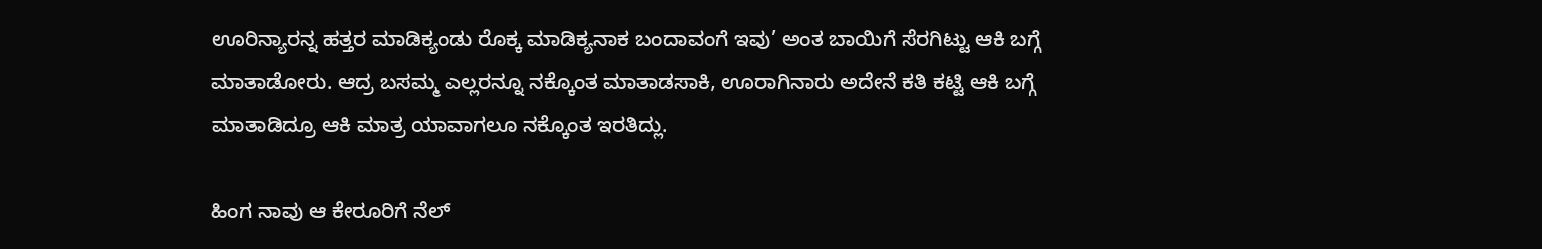ಊರಿನ್ಯಾರನ್ನ ಹತ್ತರ ಮಾಡಿಕ್ಯಂಡು ರೊಕ್ಕ ಮಾಡಿಕ್ಯನಾಕ ಬಂದಾವಂಗೆ ಇವು’ ಅಂತ ಬಾಯಿಗೆ ಸೆರಗಿಟ್ಟು ಆಕಿ ಬಗ್ಗೆ ಮಾತಾಡೋರು. ಆದ್ರ ಬಸಮ್ಮ ಎಲ್ಲರನ್ನೂ ನಕ್ಕೊಂತ ಮಾತಾಡಸಾಕಿ, ಊರಾಗಿನಾರು ಅದೇನೆ ಕತಿ ಕಟ್ಟಿ ಆಕಿ ಬಗ್ಗೆ ಮಾತಾಡಿದ್ರೂ ಆಕಿ ಮಾತ್ರ ಯಾವಾಗಲೂ ನಕ್ಕೊಂತ ಇರತಿದ್ಲು.

ಹಿಂಗ ನಾವು ಆ ಕೇರೂರಿಗೆ ನೆಲ್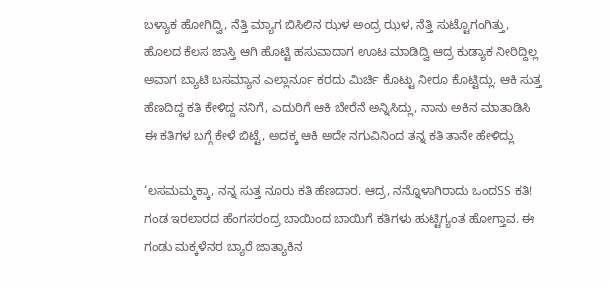ಬಳ್ಯಾಕ ಹೋಗಿದ್ವಿ, ನೆತ್ತಿ ಮ್ಯಾಗ ಬಿಸಿಲಿನ ಝಳ ಅಂದ್ರ ಝಳ, ನೆತ್ತಿ ಸುಟ್ಟೊಗಂಗಿತ್ತು, ಹೊಲದ ಕೆಲಸ ಜಾಸ್ತಿ ಆಗಿ ಹೊಟ್ಟಿ ಹಸುವಾದಾಗ ಊಟ ಮಾಡಿದ್ವಿ ಆದ್ರ ಕುಡ್ಯಾಕ ನೀರಿದ್ದಿಲ್ಲ ಅವಾಗ ಬ್ಯಾಟಿ ಬಸಮ್ಯಾನ ಎಲ್ಲಾರ್ನೂ ಕರದು ಮಿರ್ಚಿ ಕೊಟ್ಟು ನೀರೂ ಕೊಟ್ಟಿದ್ಲು. ಆಕಿ ಸುತ್ತ ಹೆಣದಿದ್ದ ಕತಿ ಕೇಳಿದ್ದ ನನಿಗೆ, ಎದುರಿಗೆ ಆಕಿ ಬೇರೆನೆ ಅನ್ನಿಸಿದ್ಲು, ನಾನು ಅಕಿನ ಮಾತಾಡಿಸಿ ಈ ಕತಿಗಳ ಬಗ್ಗೆ ಕೇಳೆ ಬಿಟ್ಟೆ, ಅದಕ್ಕ ಆಕಿ ಅದೇ ನಗುವಿನಿಂದ ತನ್ನ ಕತಿ ತಾನೇ ಹೇಳಿದ್ಲು

‘ಲಸಮಮ್ಮಕ್ಕಾ, ನನ್ನ ಸುತ್ತ ನೂರು ಕತಿ ಹೆಣದಾರ. ಆದ್ರ, ನನ್ನೊಳಾಗಿರಾದು ಒಂದSS ಕತಿ! ಗಂಡ ಇರಲಾರದ ಹೆಂಗಸರಂದ್ರ ಬಾಯಿಂದ ಬಾಯಿಗೆ ಕತಿಗಳು ಹುಟ್ಟಿಗ್ಯಂತ ಹೋಗ್ತಾವ. ಈ ಗಂಡು ಮಕ್ಕಳೆನರ ಬ್ಯಾರೆ ಜಾತ್ಯಾಕಿನ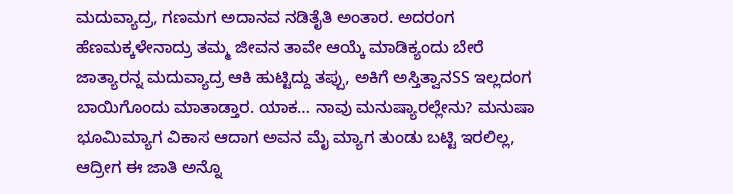ಮದುವ್ಯಾದ್ರ, ಗಣಮಗ ಅದಾನವ ನಡಿತೈತಿ ಅಂತಾರ. ಅದರಂಗ ಹೆಣಮಕ್ಕಳೇನಾದ್ರು ತಮ್ಮ ಜೀವನ ತಾವೇ ಆಯ್ಕೆ ಮಾಡಿಕ್ಯಂದು ಬೇರೆ ಜಾತ್ಯಾರನ್ನ ಮದುವ್ಯಾದ್ರ ಆಕಿ ಹುಟ್ಟಿದ್ದು ತಪ್ಪು, ಅಕಿಗೆ ಅಸ್ತಿತ್ವಾನSS ಇಲ್ಲದಂಗ ಬಾಯಿಗೊಂದು ಮಾತಾಡ್ತಾರ. ಯಾಕ… ನಾವು ಮನುಷ್ಯಾರಲ್ಲೇನು? ಮನುಷಾ ಭೂಮಿಮ್ಯಾಗ ವಿಕಾಸ ಆದಾಗ ಅವನ ಮೈ ಮ್ಯಾಗ ತುಂಡು ಬಟ್ಟಿ ಇರಲಿಲ್ಲ, ಆದ್ರೀಗ ಈ ಜಾತಿ ಅನ್ನೊ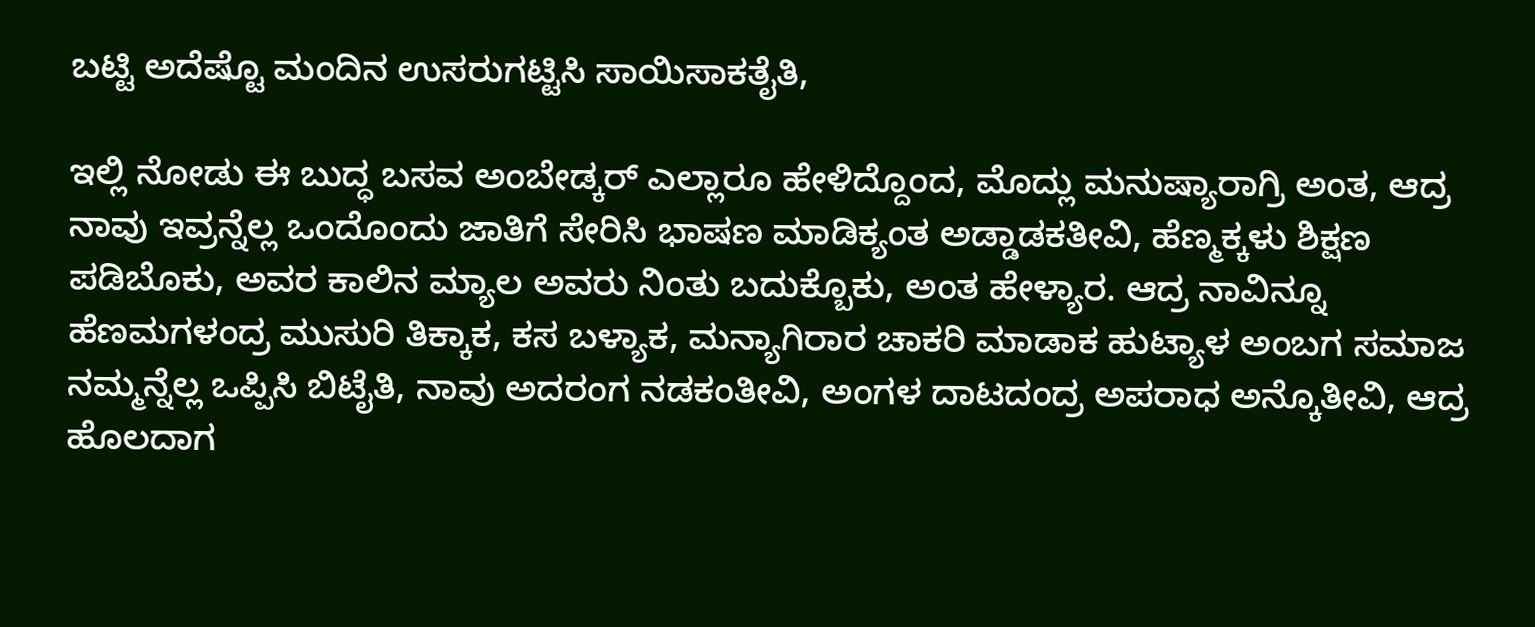ಬಟ್ಟಿ ಅದೆಷ್ಟೊ ಮಂದಿನ ಉಸರುಗಟ್ಟಿಸಿ ಸಾಯಿಸಾಕತೈತಿ,

ಇಲ್ಲಿ ನೋಡು ಈ ಬುದ್ಧ ಬಸವ ಅಂಬೇಡ್ಕರ್ ಎಲ್ಲಾರೂ ಹೇಳಿದ್ದೊಂದ, ಮೊದ್ಲು ಮನುಷ್ಯಾರಾಗ್ರಿ ಅಂತ, ಆದ್ರ ನಾವು ಇವ್ರನ್ನೆಲ್ಲ ಒಂದೊಂದು ಜಾತಿಗೆ ಸೇರಿಸಿ ಭಾಷಣ ಮಾಡಿಕ್ಯಂತ ಅಡ್ಡಾಡಕತೀವಿ, ಹೆಣ್ಮಕ್ಕಳು ಶಿಕ್ಷಣ ಪಡಿಬೊಕು, ಅವರ ಕಾಲಿನ ಮ್ಯಾಲ ಅವರು ನಿಂತು ಬದುಕ್ಬೊಕು, ಅಂತ ಹೇಳ್ಯಾರ. ಆದ್ರ ನಾವಿನ್ನೂ ಹೆಣಮಗಳಂದ್ರ ಮುಸುರಿ ತಿಕ್ಕಾಕ, ಕಸ ಬಳ್ಯಾಕ, ಮನ್ಯಾಗಿರಾರ ಚಾಕರಿ ಮಾಡಾಕ ಹುಟ್ಯಾಳ ಅಂಬಗ ಸಮಾಜ ನಮ್ಮನ್ನೆಲ್ಲ ಒಪ್ಪಿಸಿ ಬಿಟೈತಿ, ನಾವು ಅದರಂಗ ನಡಕಂತೀವಿ, ಅಂಗಳ ದಾಟದಂದ್ರ ಅಪರಾಧ ಅನ್ಕೊತೀವಿ, ಆದ್ರ ಹೊಲದಾಗ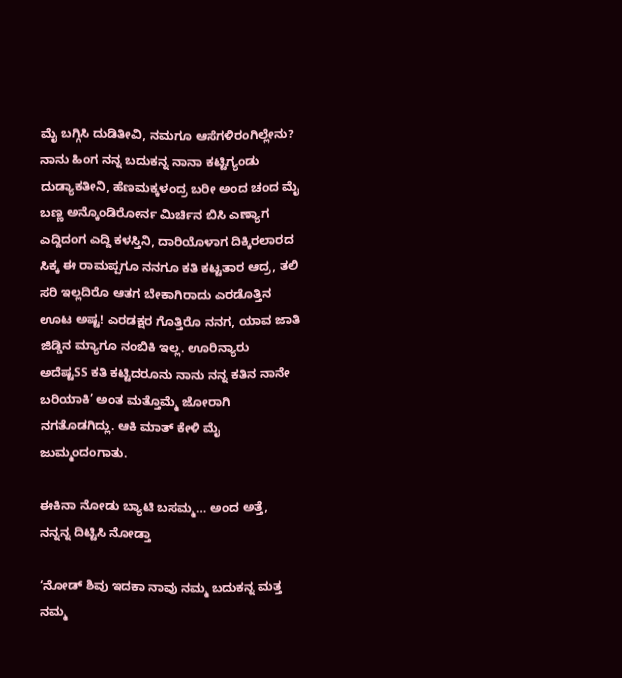ಮೈ ಬಗ್ಗಿಸಿ ದುಡಿತೀವಿ, ನಮಗೂ ಆಸೆಗಳಿರಂಗಿಲ್ಲೇನು? ನಾನು ಹಿಂಗ ನನ್ನ ಬದುಕನ್ನ ನಾನಾ ಕಟ್ಟಿಗ್ಯಂಡು ದುಡ್ಯಾಕತೀನಿ, ಹೆಣಮಕ್ಕಳಂದ್ರ ಬರೀ ಅಂದ ಚಂದ ಮೈ ಬಣ್ಣ ಅನ್ಕೊಂಡಿರೋರ್ನ ಮಿರ್ಚಿನ ಬಿಸಿ ಎಣ್ಯಾಗ ಎದ್ದಿದಂಗ ಎದ್ದಿ ಕಳಸ್ತಿನಿ, ದಾರಿಯೊಳಾಗ ದಿಕ್ಕಿರಲಾರದ ಸಿಕ್ಕ ಈ ರಾಮಪ್ಪಗೂ ನನಗೂ ಕತಿ ಕಟ್ಟತಾರ ಆದ್ರ, ತಲಿ ಸರಿ ಇಲ್ಲದಿರೊ ಆತಗ ಬೇಕಾಗಿರಾದು ಎರಡೊತ್ತಿನ ಊಟ ಅಷ್ಟ! ಎರಡಕ್ಷರ ಗೊತ್ತಿರೊ ನನಗ, ಯಾವ ಜಾತಿ ಜಿಡ್ಡಿನ ಮ್ಯಾಗೂ ನಂಬಿಕಿ ಇಲ್ಲ. ಊರಿನ್ಯಾರು ಅದೆಷ್ಟSS ಕತಿ ಕಟ್ಟಿದರೂನು ನಾನು ನನ್ನ ಕತಿನ ನಾನೇ ಬರಿಯಾಕಿ’ ಅಂತ ಮತ್ತೊಮ್ಮೆ ಜೋರಾಗಿ ನಗತೊಡಗಿದ್ಲು. ಆಕಿ ಮಾತ್ ಕೇಳಿ ಮೈ ಜುಮ್ಮಂದಂಗಾತು.

ಈಕಿನಾ ನೋಡು ಬ್ಯಾಟಿ ಬಸಮ್ಮ… ಅಂದ ಅತ್ತೆ, ನನ್ನನ್ನ ದಿಟ್ಟಿಸಿ ನೋಡ್ತಾ

‘ನೋಡ್ ಶಿವು ಇದಕಾ ನಾವು ನಮ್ಮ ಬದುಕನ್ನ ಮತ್ತ ನಮ್ಮ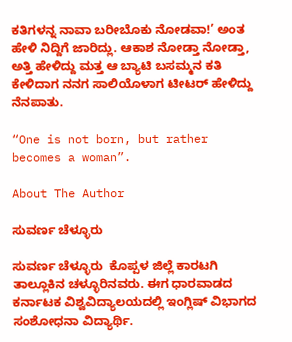ಕತಿಗಳನ್ನ ನಾವಾ ಬರೀಬೊಕು ನೋಡವಾ!’ ಅಂತ ಹೇಳಿ ನಿದ್ದಿಗೆ ಜಾರಿದ್ಲು. ಆಕಾಶ ನೋಡ್ತಾ ನೋಡ್ತಾ, ಅತ್ತಿ ಹೇಳಿದ್ದು ಮತ್ತ ಆ ಬ್ಯಾಟಿ ಬಸಮ್ಮನ ಕತಿ ಕೇಳಿದಾಗ ನನಗ ಸಾಲಿಯೊಳಾಗ ಟೀಟರ್ ಹೇಳಿದ್ದು ನೆನಪಾತು.

“One is not born, but rather becomes a woman”.

About The Author

ಸುವರ್ಣ ಚೆಳ್ಳೂರು

ಸುವರ್ಣ ಚೆಳ್ಳೂರು  ಕೊಪ್ಪಳ ಜಿಲ್ಲೆ ಕಾರಟಗಿ ತಾಲ್ಲೂಕಿನ ಚಳ್ಳೂರಿನವರು. ಈಗ ಧಾರವಾಡದ ಕರ್ನಾಟಕ ವಿಶ್ವವಿದ್ಯಾಲಯದಲ್ಲಿ ಇಂಗ್ಲಿಷ್ ವಿಭಾಗದ ಸಂಶೋಧನಾ ವಿದ್ಯಾರ್ಥಿ.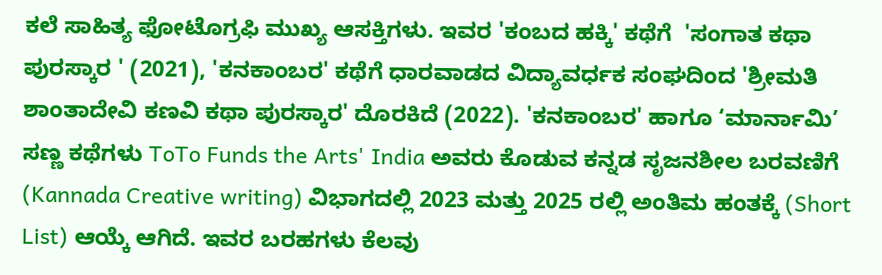ಕಲೆ ಸಾಹಿತ್ಯ ಫೋಟೊಗ್ರಫಿ ಮುಖ್ಯ ಆಸಕ್ತಿಗಳು. ಇವರ 'ಕಂಬದ ಹಕ್ಕಿ' ಕಥೆಗೆ  'ಸಂಗಾತ ಕಥಾ ಪುರಸ್ಕಾರ ' (2021), 'ಕನಕಾಂಬರ' ಕಥೆಗೆ ಧಾರವಾಡದ ವಿದ್ಯಾವರ್ಧಕ ಸಂಘದಿಂದ 'ಶ್ರೀಮತಿ ಶಾಂತಾದೇವಿ ಕಣವಿ ಕಥಾ ಪುರಸ್ಕಾರ' ದೊರಕಿದೆ (2022). 'ಕನಕಾಂಬರ' ಹಾಗೂ ‘ಮಾರ್ನಾಮಿ’ ಸಣ್ಣ ಕಥೆಗಳು ToTo Funds the Arts' India ಅವರು ಕೊಡುವ ಕನ್ನಡ ಸೃಜನಶೀಲ ಬರವಣಿಗೆ (Kannada Creative writing) ವಿಭಾಗದಲ್ಲಿ 2023 ಮತ್ತು 2025 ರಲ್ಲಿ ಅಂತಿಮ ಹಂತಕ್ಕೆ (Short List) ಆಯ್ಕೆ ಆಗಿದೆ. ಇವರ ಬರಹಗಳು ಕೆಲವು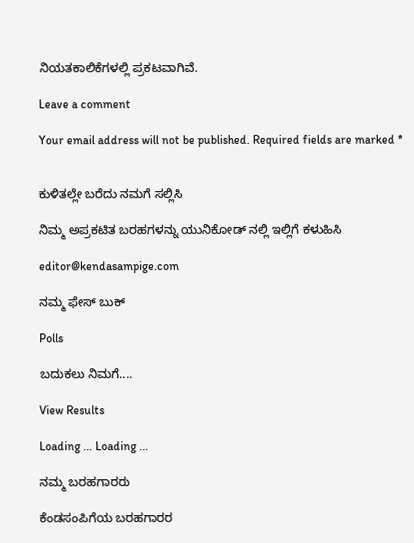ನಿಯತಕಾಲಿಕೆಗಳಲ್ಲಿ ಪ್ರಕಟವಾಗಿವೆ.

Leave a comment

Your email address will not be published. Required fields are marked *


ಕುಳಿತಲ್ಲೇ ಬರೆದು ನಮಗೆ ಸಲ್ಲಿಸಿ

ನಿಮ್ಮ ಅಪ್ರಕಟಿತ ಬರಹಗಳನ್ನು ಯುನಿಕೋಡ್ ನಲ್ಲಿ ಇಲ್ಲಿಗೆ ಕಳುಹಿಸಿ

editor@kendasampige.com

ನಮ್ಮ ಫೇಸ್ ಬುಕ್

Polls

ಬದುಕಲು ನಿಮಗೆ....

View Results

Loading ... Loading ...

ನಮ್ಮ ಬರಹಗಾರರು

ಕೆಂಡಸಂಪಿಗೆಯ ಬರಹಗಾರರ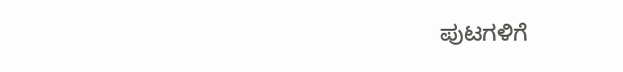ಪುಟಗಳಿಗೆ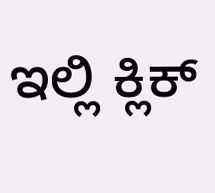ಇಲ್ಲಿ ಕ್ಲಿಕ್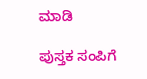ಮಾಡಿ

ಪುಸ್ತಕ ಸಂಪಿಗೆ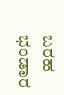ಬರಹ ಭಂಡಾರ